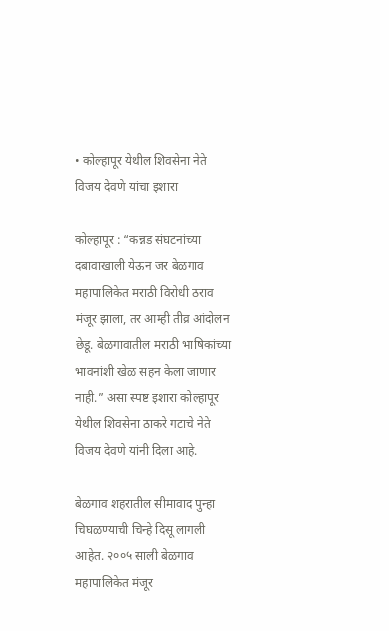• कोल्हापूर येथील शिवसेना नेते विजय देवणे यांचा इशारा

कोल्हापूर : “कन्नड संघटनांच्या दबावाखाली येऊन जर बेळगाव महापालिकेत मराठी विरोधी ठराव मंजूर झाला, तर आम्ही तीव्र आंदोलन छेडू. बेळगावातील मराठी भाषिकांच्या भावनांशी खेळ सहन केला जाणार नाही.” असा स्पष्ट इशारा कोल्हापूर येथील शिवसेना ठाकरे गटाचे नेते विजय देवणे यांनी दिला आहे.

बेळगाव शहरातील सीमावाद पुन्हा चिघळण्याची चिन्हे दिसू लागली आहेत. २००५ साली बेळगाव महापालिकेत मंजूर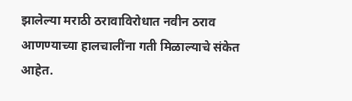झालेल्या मराठी ठरावाविरोधात नवीन ठराव आणण्याच्या हालचालींना गती मिळाल्याचे संकेत आहेत.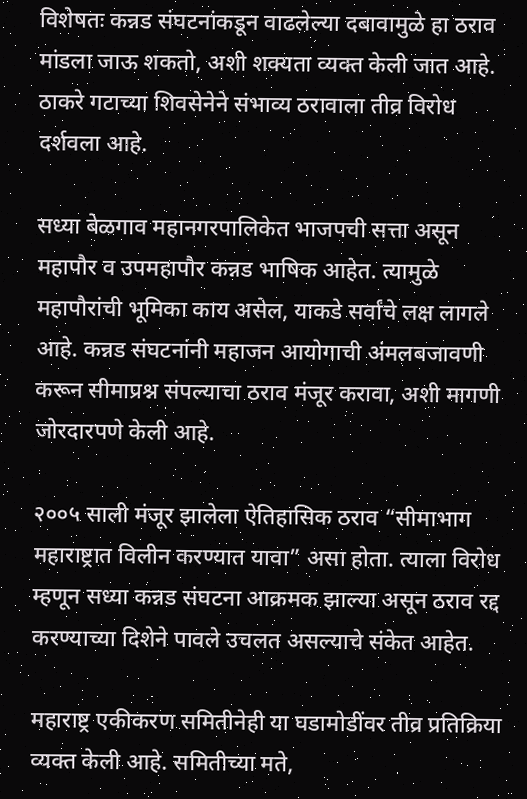विशेषतः कन्नड संघटनांकडून वाढलेल्या दबावामुळे हा ठराव मांडला जाऊ शकतो, अशी शक्यता व्यक्त केली जात आहे. ठाकरे गटाच्या शिवसेनेने संभाव्य ठरावाला तीव्र विरोध दर्शवला आहे.

सध्या बेळगाव महानगरपालिकेत भाजपची सत्ता असून महापौर व उपमहापौर कन्नड भाषिक आहेत. त्यामुळे महापौरांची भूमिका काय असेल, याकडे सर्वांचे लक्ष लागले आहे. कन्नड संघटनांनी महाजन आयोगाची अंमलबजावणी करून सीमाप्रश्न संपल्याचा ठराव मंजूर करावा, अशी मागणी जोरदारपणे केली आहे.

२००५ साली मंजूर झालेला ऐतिहासिक ठराव “सीमाभाग महाराष्ट्रात विलीन करण्यात यावा” असा होता. त्याला विरोध म्हणून सध्या कन्नड संघटना आक्रमक झाल्या असून ठराव रद्द करण्याच्या दिशेने पावले उचलत असल्याचे संकेत आहेत.

महाराष्ट्र एकीकरण समितीनेही या घडामोडींवर तीव्र प्रतिक्रिया व्यक्त केली आहे. समितीच्या मते,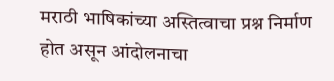मराठी भाषिकांच्या अस्तित्वाचा प्रश्न निर्माण होत असून आंदोलनाचा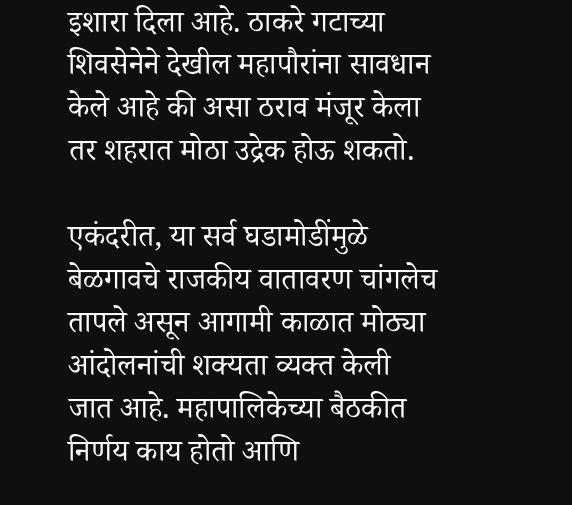इशारा दिला आहे. ठाकरे गटाच्या शिवसेनेने देखील महापौरांना सावधान केले आहे की असा ठराव मंजूर केला तर शहरात मोठा उद्रेक होऊ शकतो.

एकंदरीत, या सर्व घडामोडींमुळे बेळगावचे राजकीय वातावरण चांगलेच तापले असून आगामी काळात मोठ्या आंदोलनांची शक्यता व्यक्त केली जात आहे. महापालिकेच्या बैठकीत निर्णय काय होतो आणि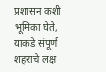प्रशासन कशी भूमिका घेते, याकडे संपूर्ण शहराचे लक्ष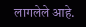लागलेले आहे.